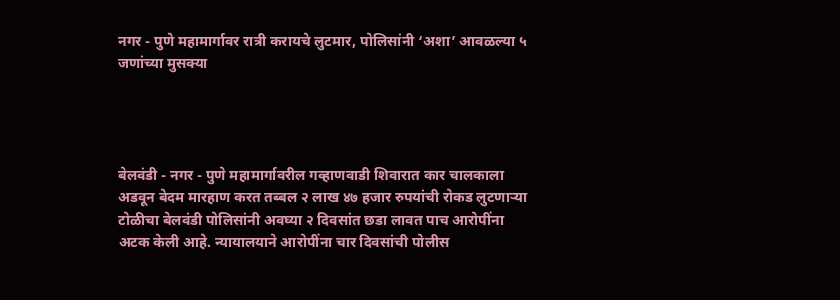नगर - पुणे महामार्गावर रात्री करायचे लुटमार, पोलिसांनी ‘अशा’ आवळल्या ५ जणांच्या मुसक्या




बेलवंडी - नगर - पुणे महामार्गावरील गव्हाणवाडी शिवारात कार चालकाला अडवून बेदम मारहाण करत तब्बल २ लाख ४७ हजार रुपयांची रोकड लुटणाऱ्या टोळीचा बेलवंडी पोलिसांनी अवघ्या २ दिवसांत छडा लावत पाच आरोपींना अटक केली आहे. न्यायालयाने आरोपींना चार दिवसांची पोलीस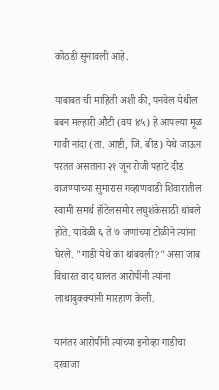कोठडी सुनावली आहे.

याबाबत ची माहिती अशी की, पनवेल येथील बबन मल्हारी औटी (वय ४५) हे आपल्या मूळ गावी नांदा (ता. आष्टी, जि. बीड) येथे जाऊन परतत असताना २१ जून रोजी पहाटे दीड वाजण्याच्या सुमारास गव्हाणवाडी शिवारातील स्वामी समर्थ हॉटेलसमोर लघुशंकेसाठी थांबले होते. यावेळी ६ ते ७ जणांच्या टोळीने त्यांना घेरले. "गाडी येथे का थांबवली?" असा जाब विचारत वाद घालत आरोपींनी त्यांना लाथाबुक्क्यांनी मारहाण केली.

यानंतर आरोपींनी त्यांच्या इनोव्हा गाडीचा दरवाजा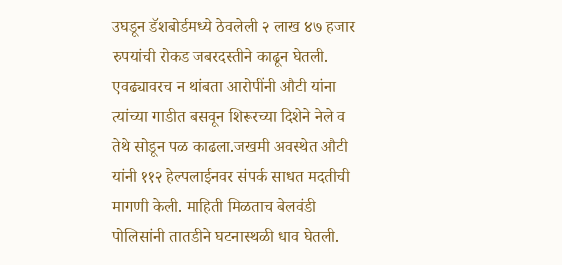उघडून डॅशबोर्डमध्ये ठेवलेली २ लाख ४७ हजार रुपयांची रोकड जबरदस्तीने काढून घेतली. एवढ्यावरच न थांबता आरोपींनी औटी यांना त्यांच्या गाडीत बसवून शिरूरच्या दिशेने नेले व तेथे सोडून पळ काढला.जखमी अवस्थेत औटी यांनी ११२ हेल्पलाईनवर संपर्क साधत मदतीची मागणी केली. माहिती मिळताच बेलवंडी पोलिसांनी तातडीने घटनास्थळी धाव घेतली.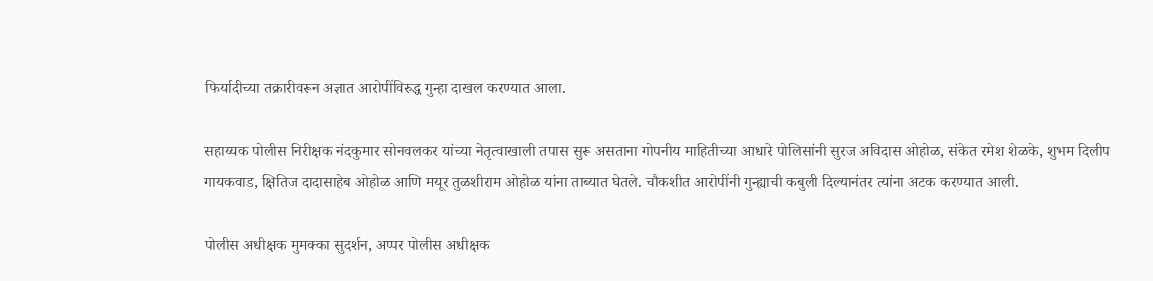फिर्यादीच्या तक्रारीवरून अज्ञात आरोपींविरुद्ध गुन्हा दाखल करण्यात आला.

सहाय्यक पोलीस निरीक्षक नंदकुमार सोनवलकर यांच्या नेतृत्वाखाली तपास सुरू असताना गोपनीय माहितीच्या आधारे पोलिसांनी सुरज अविदास ओहोळ, संकेत रमेश शेळके, शुभम दिलीप गायकवाड, क्षितिज दादासाहेब ओहोळ आणि मयूर तुळशीराम ओहोळ यांना ताब्यात घेतले. चौकशीत आरोपींनी गुन्ह्याची कबुली दिल्यानंतर त्यांना अटक करण्यात आली.

पोलीस अधीक्षक मुमक्का सुदर्शन, अप्पर पोलीस अधीक्षक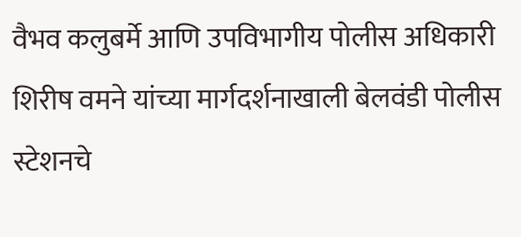वैभव कलुबर्मे आणि उपविभागीय पोलीस अधिकारी शिरीष वमने यांच्या मार्गदर्शनाखाली बेलवंडी पोलीस स्टेशनचे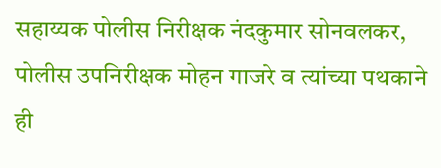सहाय्यक पोलीस निरीक्षक नंदकुमार सोनवलकर, पोलीस उपनिरीक्षक मोहन गाजरे व त्यांच्या पथकाने ही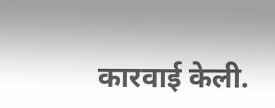कारवाई केली.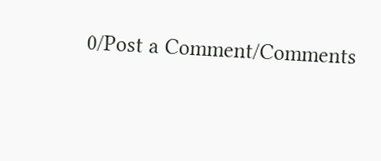0/Post a Comment/Comments